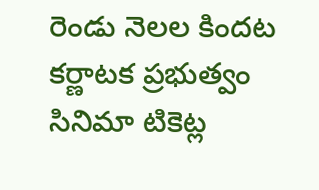రెండు నెలల కిందట కర్ణాటక ప్రభుత్వం సినిమా టికెట్ల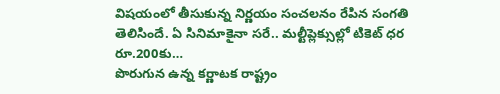విషయంలో తీసుకున్న నిర్ణయం సంచలనం రేపిన సంగతి తెలిసిందే. ఏ సినిమాకైనా సరే.. మల్టీప్లెక్సుల్లో టికెట్ ధర రూ.200కు…
పొరుగున ఉన్న కర్ణాటక రాష్ట్రం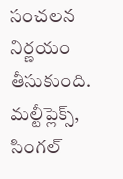సంచలన నిర్ణయం తీసుకుంది. మల్టీప్లెక్స్, సింగల్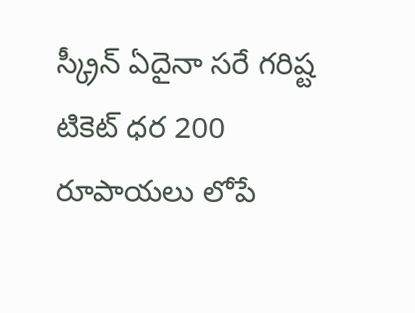స్క్రీన్ ఏదైనా సరే గరిష్ట టికెట్ ధర 200 రూపాయలు లోపే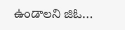ఉండాలని జిఓ…